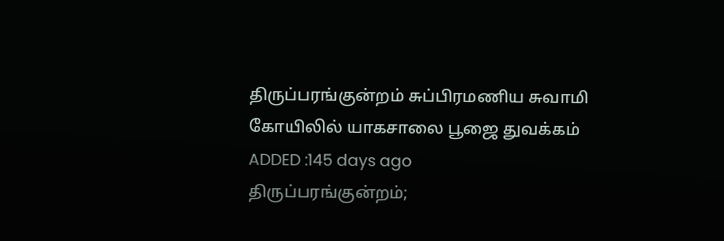திருப்பரங்குன்றம் சுப்பிரமணிய சுவாமி கோயிலில் யாகசாலை பூஜை துவக்கம்
ADDED :145 days ago
திருப்பரங்குன்றம்;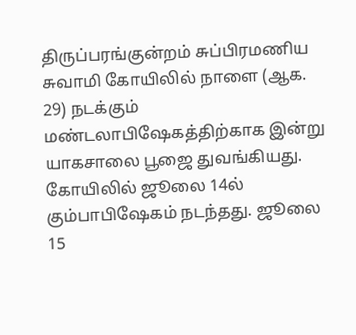திருப்பரங்குன்றம் சுப்பிரமணிய சுவாமி கோயிலில் நாளை (ஆக. 29) நடக்கும் மண்டலாபிஷேகத்திற்காக இன்று யாகசாலை பூஜை துவங்கியது.
கோயிலில் ஜூலை 14ல் கும்பாபிஷேகம் நடந்தது. ஜூலை 15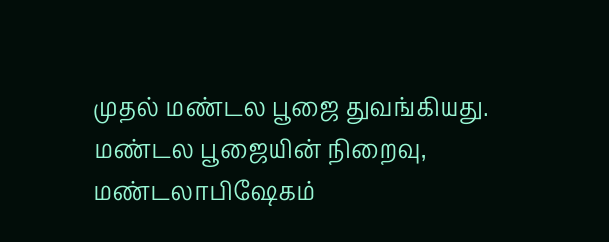முதல் மண்டல பூஜை துவங்கியது. மண்டல பூஜையின் நிறைவு, மண்டலாபிஷேகம்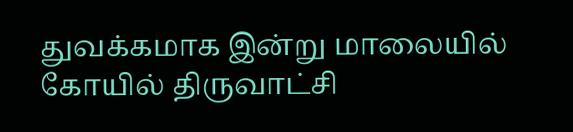துவக்கமாக இன்று மாலையில் கோயில் திருவாட்சி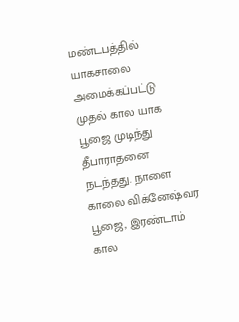மண்டபத்தில் யாகசாலை அமைக்கப்பட்டு முதல் கால யாக பூஜை முடிந்து தீபாராதனை நடந்தது. நாளை காலை விக்னேஷ்வர பூஜை, இரண்டாம் கால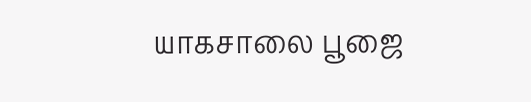யாகசாலை பூஜை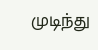முடிந்து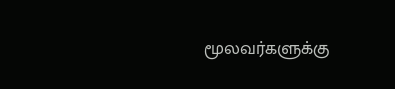மூலவர்களுக்கு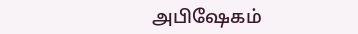அபிஷேகம்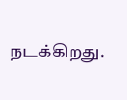நடக்கிறது.